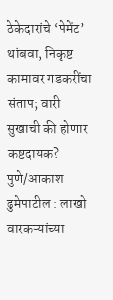ठेकेदारांचे ‘पेमेंट’ थांबवा, निकृष्ट कामावर गडकरींचा संताप; वारी सुखाची की होणार कष्टदायक?
पुणे/आकाश ढुमेपाटील : लाखो वारकऱ्यांच्या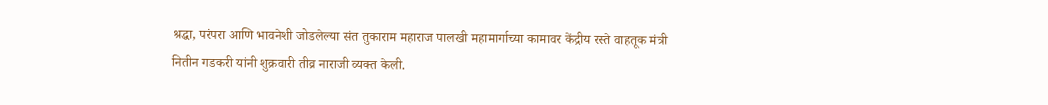श्रद्धा, परंपरा आणि भावनेशी जोडलेल्या संत तुकाराम महाराज पालखी महामार्गाच्या कामावर केंद्रीय रस्ते वाहतूक मंत्री नितीन गडकरी यांनी शुक्रवारी तीव्र नाराजी व्यक्त केली.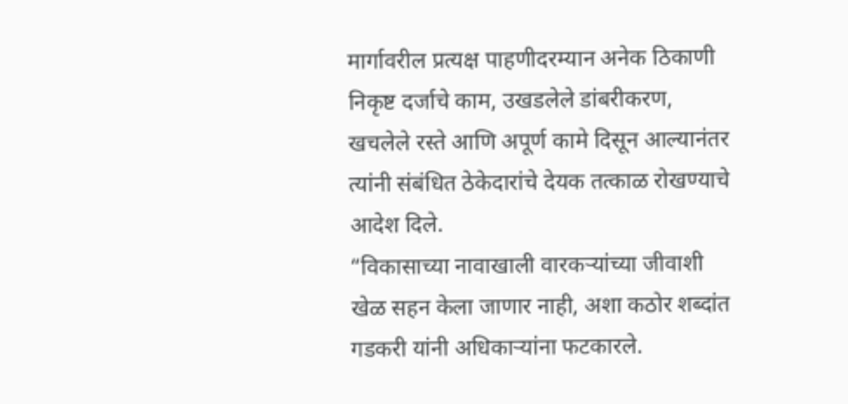मार्गावरील प्रत्यक्ष पाहणीदरम्यान अनेक ठिकाणी निकृष्ट दर्जाचे काम, उखडलेले डांबरीकरण, खचलेले रस्ते आणि अपूर्ण कामे दिसून आल्यानंतर त्यांनी संबंधित ठेकेदारांचे देयक तत्काळ रोखण्याचे आदेश दिले.
“विकासाच्या नावाखाली वारकऱ्यांच्या जीवाशी खेळ सहन केला जाणार नाही, अशा कठोर शब्दांत गडकरी यांनी अधिकाऱ्यांना फटकारले.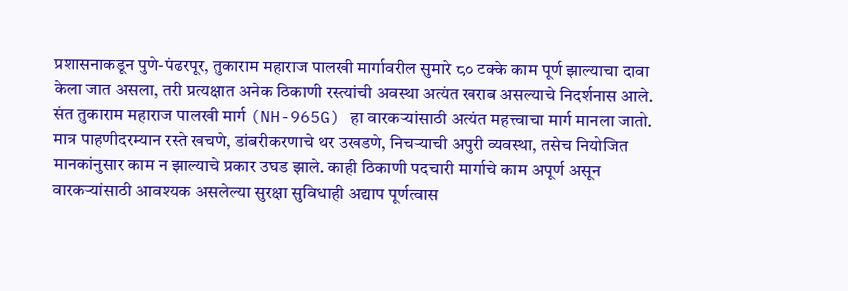प्रशासनाकडून पुणे-पंढरपूर, तुकाराम महाराज पालखी मार्गावरील सुमारे ८० टक्के काम पूर्ण झाल्याचा दावा केला जात असला, तरी प्रत्यक्षात अनेक ठिकाणी रस्त्यांची अवस्था अत्यंत खराब असल्याचे निदर्शनास आले.
संत तुकाराम महाराज पालखी मार्ग (NH-965G) हा वारकऱ्यांसाठी अत्यंत महत्त्वाचा मार्ग मानला जातो. मात्र पाहणीदरम्यान रस्ते खचणे, डांबरीकरणाचे थर उखडणे, निचऱ्याची अपुरी व्यवस्था, तसेच नियोजित मानकांनुसार काम न झाल्याचे प्रकार उघड झाले. काही ठिकाणी पदचारी मार्गाचे काम अपूर्ण असून वारकऱ्यांसाठी आवश्यक असलेल्या सुरक्षा सुविधाही अद्याप पूर्णत्वास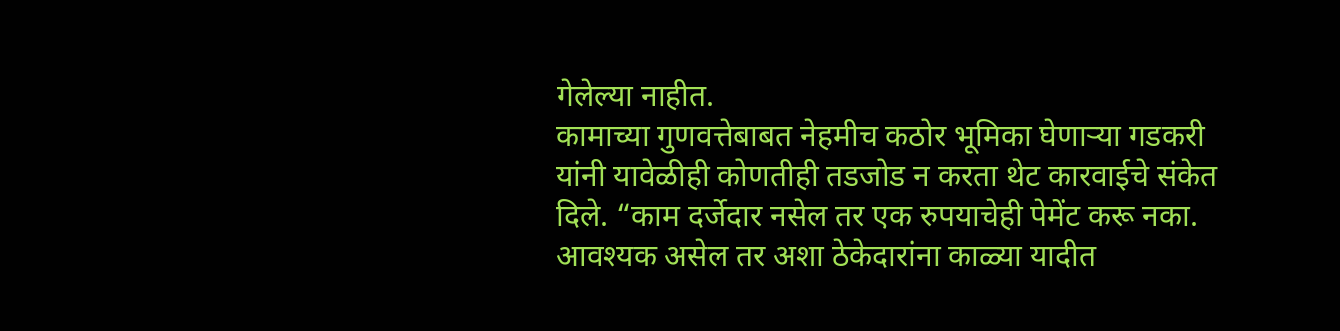गेलेल्या नाहीत.
कामाच्या गुणवत्तेबाबत नेहमीच कठोर भूमिका घेणाऱ्या गडकरी यांनी यावेळीही कोणतीही तडजोड न करता थेट कारवाईचे संकेत दिले. “काम दर्जेदार नसेल तर एक रुपयाचेही पेमेंट करू नका. आवश्यक असेल तर अशा ठेकेदारांना काळ्या यादीत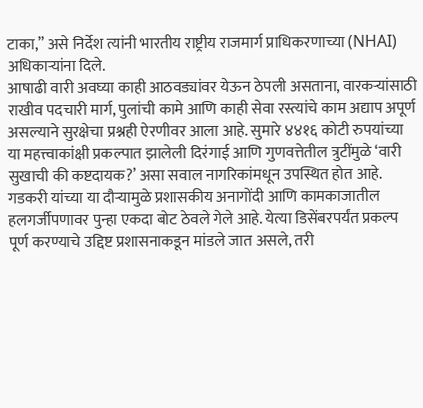टाका,” असे निर्देश त्यांनी भारतीय राष्ट्रीय राजमार्ग प्राधिकरणाच्या (NHAI) अधिकाऱ्यांना दिले.
आषाढी वारी अवघ्या काही आठवड्यांवर येऊन ठेपली असताना, वारकऱ्यांसाठी राखीव पदचारी मार्ग, पुलांची कामे आणि काही सेवा रस्त्यांचे काम अद्याप अपूर्ण असल्याने सुरक्षेचा प्रश्नही ऐरणीवर आला आहे. सुमारे ४४१६ कोटी रुपयांच्या या महत्त्वाकांक्षी प्रकल्पात झालेली दिरंगाई आणि गुणवत्तेतील त्रुटींमुळे ‘वारी सुखाची की कष्टदायक?’ असा सवाल नागरिकांमधून उपस्थित होत आहे. गडकरी यांच्या या दौऱ्यामुळे प्रशासकीय अनागोंदी आणि कामकाजातील हलगर्जीपणावर पुन्हा एकदा बोट ठेवले गेले आहे. येत्या डिसेंबरपर्यंत प्रकल्प पूर्ण करण्याचे उद्दिष्ट प्रशासनाकडून मांडले जात असले, तरी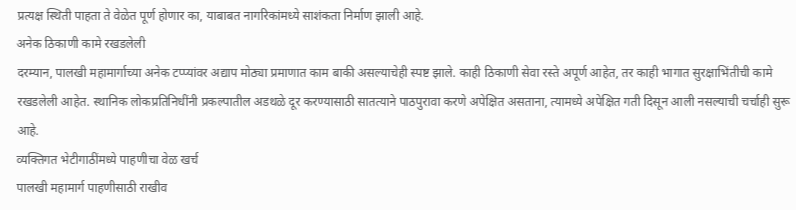प्रत्यक्ष स्थिती पाहता ते वेळेत पूर्ण होणार का, याबाबत नागरिकांमध्ये साशंकता निर्माण झाली आहे.
अनेक ठिकाणी कामे रखडलेली
दरम्यान, पालखी महामार्गाच्या अनेक टप्प्यांवर अद्याप मोठ्या प्रमाणात काम बाकी असल्याचेही स्पष्ट झाले. काही ठिकाणी सेवा रस्ते अपूर्ण आहेत, तर काही भागात सुरक्षाभिंतीची कामे रखडलेली आहेत. स्थानिक लोकप्रतिनिधींनी प्रकल्पातील अडथळे दूर करण्यासाठी सातत्याने पाठपुरावा करणे अपेक्षित असताना, त्यामध्ये अपेक्षित गती दिसून आली नसल्याची चर्चाही सुरू आहे.
व्यक्तिगत भेटीगाठींमध्ये पाहणीचा वेळ खर्च
पालखी महामार्ग पाहणीसाठी राखीव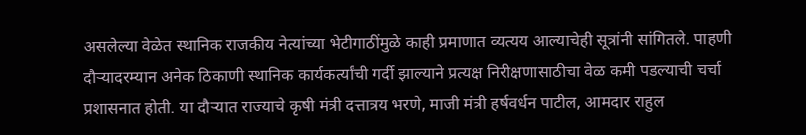असलेल्या वेळेत स्थानिक राजकीय नेत्यांच्या भेटीगाठींमुळे काही प्रमाणात व्यत्यय आल्याचेही सूत्रांनी सांगितले. पाहणी दौऱ्यादरम्यान अनेक ठिकाणी स्थानिक कार्यकर्त्यांची गर्दी झाल्याने प्रत्यक्ष निरीक्षणासाठीचा वेळ कमी पडल्याची चर्चा प्रशासनात होती. या दौऱ्यात राज्याचे कृषी मंत्री दत्तात्रय भरणे, माजी मंत्री हर्षवर्धन पाटील, आमदार राहुल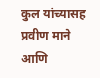कुल यांच्यासह प्रवीण माने आणि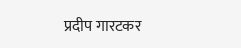प्रदीप गारटकर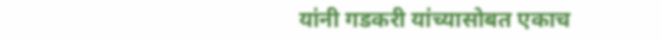यांनी गडकरी यांच्यासोबत एकाच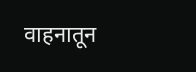वाहनातून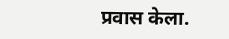प्रवास केला.